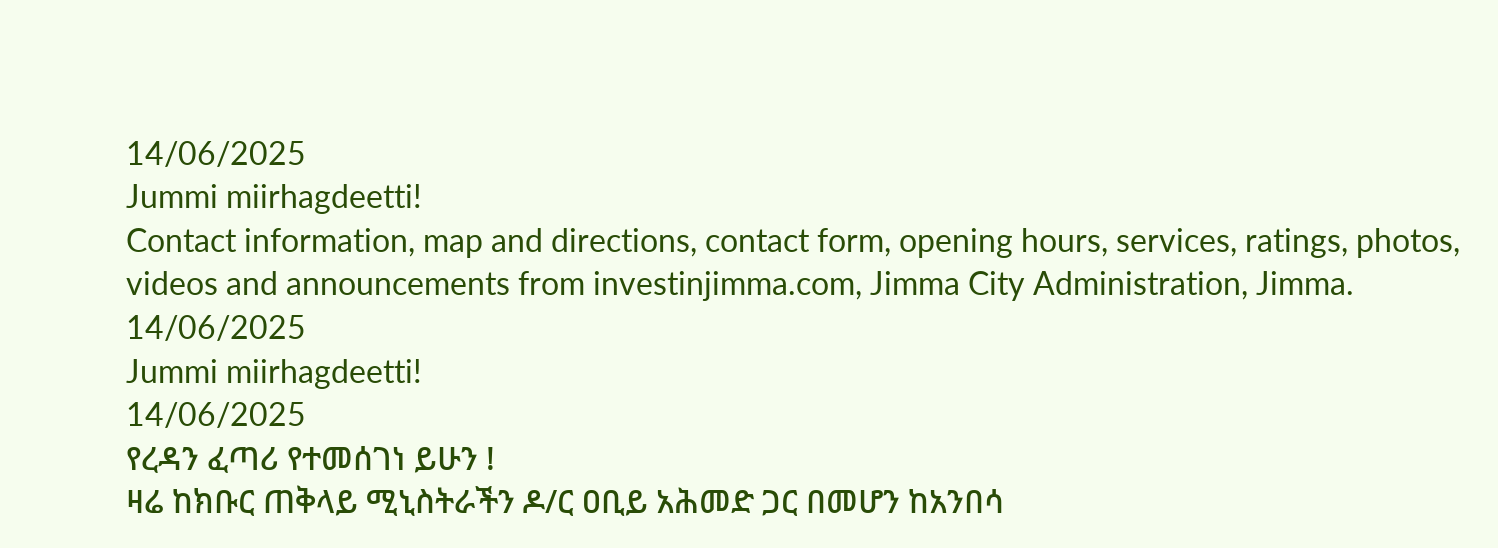14/06/2025
Jummi miirhagdeetti!
Contact information, map and directions, contact form, opening hours, services, ratings, photos, videos and announcements from investinjimma.com, Jimma City Administration, Jimma.
14/06/2025
Jummi miirhagdeetti!
14/06/2025
የረዳን ፈጣሪ የተመሰገነ ይሁን !
ዛሬ ከክቡር ጠቅላይ ሚኒስትራችን ዶ/ር ዐቢይ አሕመድ ጋር በመሆን ከአንበሳ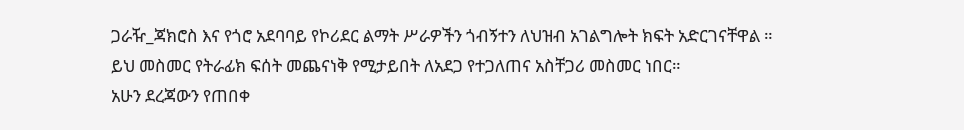ጋራዥ_ጃክሮስ እና የጎሮ አደባባይ የኮሪደር ልማት ሥራዎችን ጎብኝተን ለህዝብ አገልግሎት ክፍት አድርገናቸዋል ።
ይህ መስመር የትራፊክ ፍሰት መጨናነቅ የሚታይበት ለአደጋ የተጋለጠና አስቸጋሪ መስመር ነበር።
አሁን ደረጃውን የጠበቀ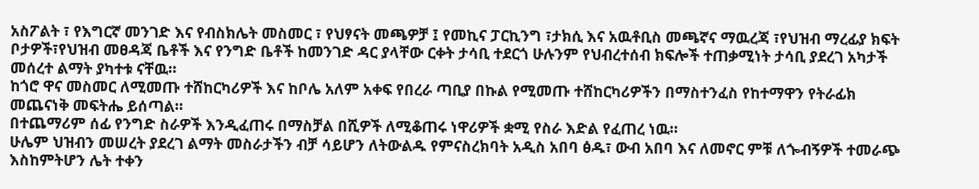አስፖልት ፣ የእግርኛ መንገድ እና የብስክሌት መስመር ፣ የህፃናት መጫዎቻ ፤ የመኪና ፓርኪንግ ፣ታክሲ እና አዉቶቢስ መጫኛና ማዉረጃ ፣የህዝብ ማረፊያ ክፍት ቦታዎች፣የህዝብ መፀዳጃ ቤቶች እና የንግድ ቤቶች ከመንገድ ዳር ያላቸው ርቀት ታሳቢ ተደርጎ ሁሉንም የህብረተሰብ ክፍሎች ተጠቃሚነት ታሳቢ ያደረገ አካታች መሰረተ ልማት ያካተቱ ናቸዉ።
ከጎሮ ዋና መስመር ለሚመጡ ተሸከርካሪዎች እና ከቦሌ አለም አቀፍ የበረራ ጣቢያ በኩል የሚመጡ ተሸከርካሪዎችን በማስተንፈስ የከተማዋን የትራፊክ መጨናነቅ መፍትሔ ይሰጣል።
በተጨማሪም ሰፊ የንግድ ስራዎች እንዲፈጠሩ በማስቻል በሺዎች ለሚቆጠሩ ነዋሪዎች ቋሚ የስራ እድል የፈጠረ ነዉ።
ሁሌም ህዝብን መሠረት ያደረገ ልማት መስራታችን ብቻ ሳይሆን ለትውልዱ የምናስረክባት አዲስ አበባ ፅዱ፣ ውብ አበባ እና ለመኖር ምቹ ለጐብኝዎች ተመራጭ እስከምትሆን ሌት ተቀን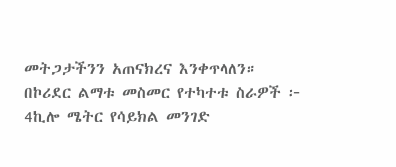መትጋታችንን አጠናክረና እንቀጥላለን።
በኮሪደር ልማቱ መስመር የተካተቱ ስራዎች ፦
4ኪሎ ሜትር የሳይክል መንገድ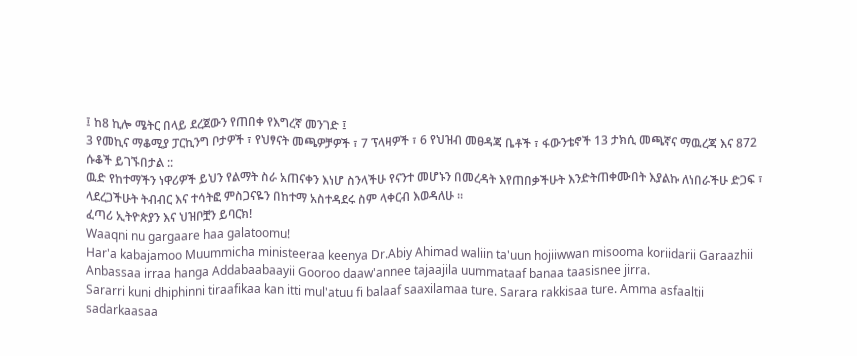፤ ከ8 ኪሎ ሜትር በላይ ደረጀውን የጠበቀ የእግረኛ መንገድ ፤
3 የመኪና ማቆሚያ ፓርኪንግ ቦታዎች ፣ የህፃናት መጫዎቻዎች ፣ 7 ፕላዛዎች ፣ 6 የህዝብ መፀዳጃ ቤቶች ፣ ፋውንቴኖች 13 ታክሲ መጫኛና ማዉረጃ እና 872 ሱቆች ይገኙበታል ::
ዉድ የከተማችን ነዋሪዎች ይህን የልማት ስራ አጠናቀን እነሆ ስንላችሁ የናንተ መሆኑን በመረዳት እየጠበቃችሁት እንድትጠቀሙበት እያልኩ ለነበራችሁ ድጋፍ ፣ ላደረጋችሁት ትብብር እና ተሳትፎ ምስጋናዬን በከተማ አስተዳደሩ ስም ላቀርብ እወዳለሁ ።
ፈጣሪ ኢትዮጵያን እና ህዝቦቿን ይባርክ!
Waaqni nu gargaare haa galatoomu!
Har'a kabajamoo Muummicha ministeeraa keenya Dr.Abiy Ahimad waliin ta'uun hojiiwwan misooma koriidarii Garaazhii Anbassaa irraa hanga Addabaabaayii Gooroo daaw'annee tajaajila uummataaf banaa taasisnee jirra.
Sararri kuni dhiphinni tiraafikaa kan itti mul'atuu fi balaaf saaxilamaa ture. Sarara rakkisaa ture. Amma asfaaltii sadarkaasaa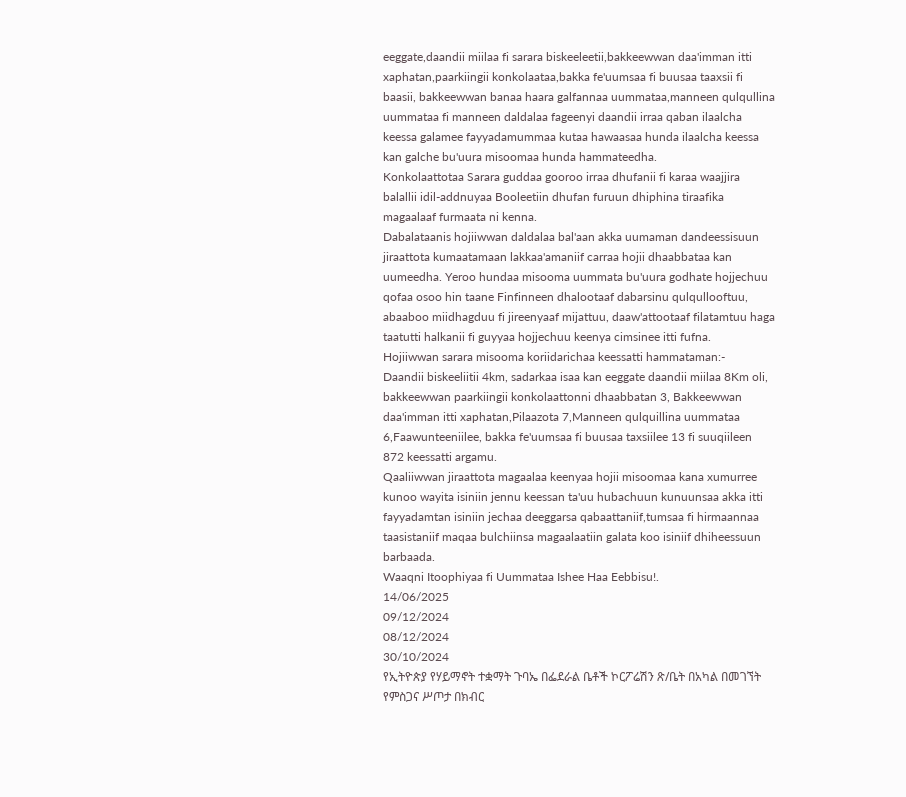eeggate,daandii miilaa fi sarara biskeeleetii,bakkeewwan daa'imman itti xaphatan,paarkiingii konkolaataa,bakka fe'uumsaa fi buusaa taaxsii fi baasii, bakkeewwan banaa haara galfannaa uummataa,manneen qulqullina uummataa fi manneen daldalaa fageenyi daandii irraa qaban ilaalcha keessa galamee fayyadamummaa kutaa hawaasaa hunda ilaalcha keessa kan galche bu'uura misoomaa hunda hammateedha.
Konkolaattotaa Sarara guddaa gooroo irraa dhufanii fi karaa waajjira balallii idil-addnuyaa Booleetiin dhufan furuun dhiphina tiraafika magaalaaf furmaata ni kenna.
Dabalataanis hojiiwwan daldalaa bal'aan akka uumaman dandeessisuun jiraattota kumaatamaan lakkaa'amaniif carraa hojii dhaabbataa kan uumeedha. Yeroo hundaa misooma uummata bu'uura godhate hojjechuu qofaa osoo hin taane Finfinneen dhalootaaf dabarsinu qulqullooftuu, abaaboo miidhagduu fi jireenyaaf mijattuu, daaw'attootaaf filatamtuu haga taatutti halkanii fi guyyaa hojjechuu keenya cimsinee itti fufna.
Hojiiwwan sarara misooma koriidarichaa keessatti hammataman:-
Daandii biskeeliitii 4km, sadarkaa isaa kan eeggate daandii miilaa 8Km oli, bakkeewwan paarkiingii konkolaattonni dhaabbatan 3, Bakkeewwan daa'imman itti xaphatan,Pilaazota 7,Manneen qulquillina uummataa 6,Faawunteeniilee, bakka fe'uumsaa fi buusaa taxsiilee 13 fi suuqiileen 872 keessatti argamu.
Qaaliiwwan jiraattota magaalaa keenyaa hojii misoomaa kana xumurree kunoo wayita isiniin jennu keessan ta'uu hubachuun kunuunsaa akka itti fayyadamtan isiniin jechaa deeggarsa qabaattaniif,tumsaa fi hirmaannaa taasistaniif maqaa bulchiinsa magaalaatiin galata koo isiniif dhiheessuun barbaada.
Waaqni Itoophiyaa fi Uummataa Ishee Haa Eebbisu!.
14/06/2025
09/12/2024
08/12/2024
30/10/2024
የኢትዮጵያ የሃይማኖት ተቋማት ጉባኤ በፌደራል ቤቶች ኮርፖሬሽን ጽ/ቤት በአካል በመገኘት የምስጋና ሥጦታ በክብር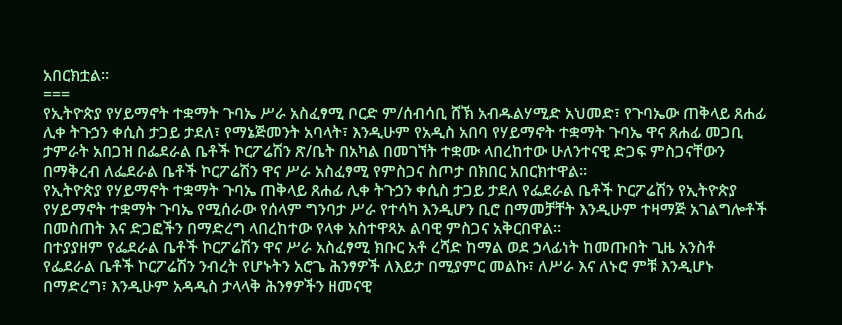አበርክቷል፡፡
===
የኢትዮጵያ የሃይማኖት ተቋማት ጉባኤ ሥራ አስፈፃሚ ቦርድ ም/ሰብሳቢ ሸኽ አብዱልሃሚድ አህመድ፣ የጉባኤው ጠቅላይ ጸሐፊ ሊቀ ትጉኃን ቀሲስ ታጋይ ታደለ፣ የማኔጅመንት አባላት፣ እንዲሁም የአዲስ አበባ የሃይማኖት ተቋማት ጉባኤ ዋና ጸሐፊ መጋቢ ታምራት አበጋዝ በፌደራል ቤቶች ኮርፖሬሽን ጽ/ቤት በአካል በመገኘት ተቋሙ ላበረከተው ሁለንተናዊ ድጋፍ ምስጋናቸውን በማቅረብ ለፌደራል ቤቶች ኮርፖሬሽን ዋና ሥራ አስፈፃሚ የምስጋና ስጦታ በክበር አበርክተዋል፡፡
የኢትዮጵያ የሃይማኖት ተቋማት ጉባኤ ጠቅላይ ጸሐፊ ሊቀ ትጉኃን ቀሲስ ታጋይ ታደለ የፌደራል ቤቶች ኮርፖሬሽን የኢትዮጵያ የሃይማኖት ተቋማት ጉባኤ የሚሰራው የሰላም ግንባታ ሥራ የተሳካ እንዲሆን ቢሮ በማመቻቸት እንዲሁም ተዛማጅ አገልግሎቶች በመስጠት እና ድጋፎችን በማድረግ ላበረከተው የላቀ አስተዋጻኦ ልባዊ ምስጋና አቅርበዋል፡፡
በተያያዘም የፌደራል ቤቶች ኮርፖሬሽን ዋና ሥራ አስፈፃሚ ክቡር አቶ ረሻድ ከማል ወደ ኃላፊነት ከመጡበት ጊዜ አንስቶ የፌደራል ቤቶች ኮርፖሬሽን ንብረት የሆኑትን አሮጌ ሕንፃዎች ለእይታ በሚያምር መልኩ፣ ለሥራ እና ለኑሮ ምቹ እንዲሆኑ በማድረግ፣ እንዲሁም አዳዲስ ታላላቅ ሕንፃዎችን ዘመናዊ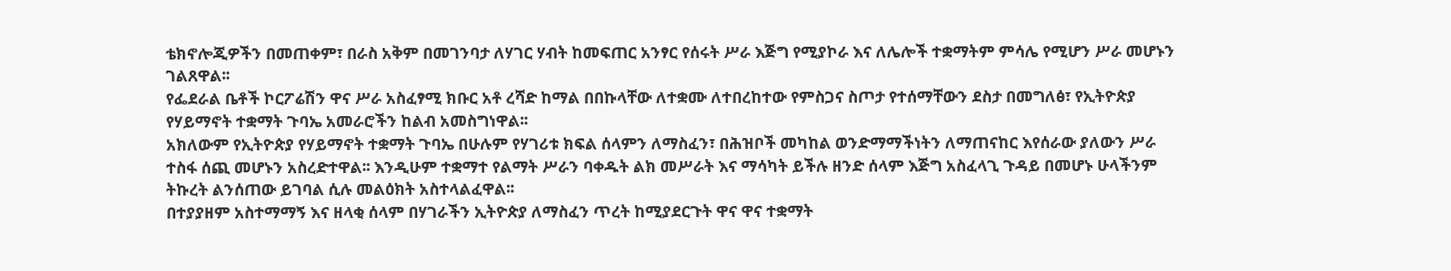ቴክኖሎጂዎችን በመጠቀም፣ በራስ አቅም በመገንባታ ለሃገር ሃብት ከመፍጠር አንፃር የሰሩት ሥራ እጅግ የሚያኮራ እና ለሌሎች ተቋማትም ምሳሌ የሚሆን ሥራ መሆኑን ገልጸዋል፡፡
የፌደራል ቤቶች ኮርፖሬሽን ዋና ሥራ አስፈፃሚ ክቡር አቶ ረሻድ ከማል በበኩላቸው ለተቋሙ ለተበረከተው የምስጋና ስጦታ የተሰማቸውን ደስታ በመግለፅ፣ የኢትዮጵያ የሃይማኖት ተቋማት ጉባኤ አመራሮችን ከልብ አመስግነዋል፡፡
አክለውም የኢትዮጵያ የሃይማኖት ተቋማት ጉባኤ በሁሉም የሃገሪቱ ክፍል ሰላምን ለማስፈን፣ በሕዝቦች መካከል ወንድማማችነትን ለማጠናከር እየሰራው ያለውን ሥራ ተስፋ ሰጪ መሆኑን አስረድተዋል፡፡ እንዲሁም ተቋማተ የልማት ሥራን ባቀዱት ልክ መሥራት እና ማሳካት ይችሉ ዘንድ ሰላም እጅግ አስፈላጊ ጉዳይ በመሆኑ ሁላችንም ትኩረት ልንሰጠው ይገባል ሲሉ መልዕክት አስተላልፈዋል፡፡
በተያያዘም አስተማማኝ እና ዘላቂ ሰላም በሃገራችን ኢትዮጵያ ለማስፈን ጥረት ከሚያደርጉት ዋና ዋና ተቋማት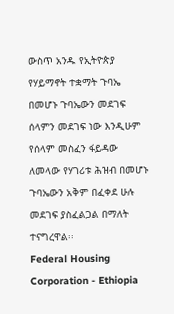ውስጥ አንዱ የኢትዮጵያ የሃይማኖት ተቋማት ጉባኤ በመሆኑ ጉባኤውን መደገፍ ሰላምን መደገፍ ነው እንዲሁም የሰላም መስፈን ፋይዳው ለመላው የሃገሪቱ ሕዝብ በመሆኑ ጉባኤውን አቅም በፈቀደ ሁሉ መደገፍ ያስፈልጋል በማለት ተናግረዋል፡፡
Federal Housing Corporation - Ethiopia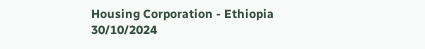Housing Corporation - Ethiopia
30/10/2024